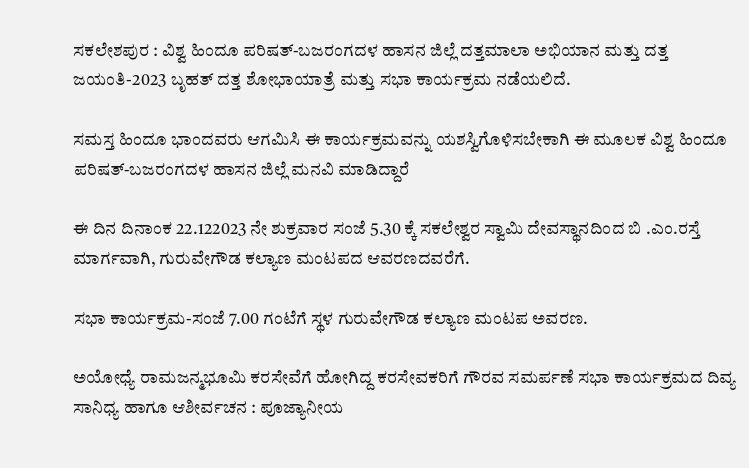ಸಕಲೇಶಪುರ : ವಿಶ್ವ ಹಿಂದೂ ಪರಿಷತ್-ಬಜರಂಗದಳ ಹಾಸನ ಜಿಲ್ಲೆ ದತ್ತಮಾಲಾ ಅಭಿಯಾನ ಮತ್ತು ದತ್ತ ಜಯಂತಿ-2023 ಬೃಹತ್ ದತ್ತ ಶೋಭಾಯಾತ್ರೆ ಮತ್ತು ಸಭಾ ಕಾರ್ಯಕ್ರಮ ನಡೆಯಲಿದೆ.

ಸಮಸ್ತ ಹಿಂದೂ ಭಾಂದವರು ಆಗಮಿಸಿ ಈ ಕಾರ್ಯಕ್ರಮವನ್ನು ಯಶಸ್ವಿಗೊಳಿಸಬೇಕಾಗಿ ಈ ಮೂಲಕ ವಿಶ್ವ ಹಿಂದೂ ಪರಿಷತ್-ಬಜರಂಗದಳ ಹಾಸನ ಜಿಲ್ಲೆ ಮನವಿ ಮಾಡಿದ್ದಾರೆ

ಈ ದಿನ ದಿನಾಂಕ 22.122023 ನೇ ಶುಕ್ರವಾರ ಸಂಜೆ 5.30 ಕ್ಕೆ ಸಕಲೇಶ್ವರ ಸ್ವಾಮಿ ದೇವಸ್ಥಾನದಿಂದ ಬಿ .ಎಂ.ರಸ್ತೆ ಮಾರ್ಗವಾಗಿ, ಗುರುವೇಗೌಡ ಕಲ್ಯಾಣ ಮಂಟಪದ ಆವರಣದವರೆಗೆ.

ಸಭಾ ಕಾರ್ಯಕ್ರಮ-ಸಂಜೆ 7.00 ಗಂಟೆಗೆ ಸ್ಥಳ ಗುರುವೇಗೌಡ ಕಲ್ಯಾಣ ಮಂಟಪ ಅವರಣ.

ಅಯೋಧ್ಯೆ ರಾಮಜನ್ಮಭೂಮಿ ಕರಸೇವೆಗೆ ಹೋಗಿದ್ದ ಕರಸೇವಕರಿಗೆ ಗೌರವ ಸಮರ್ಪಣೆ ಸಭಾ ಕಾರ್ಯಕ್ರಮದ ದಿವ್ಯ ಸಾನಿಧ್ಯ ಹಾಗೂ ಆಶೀರ್ವಚನ : ಪೂಜ್ಯಾನೀಯ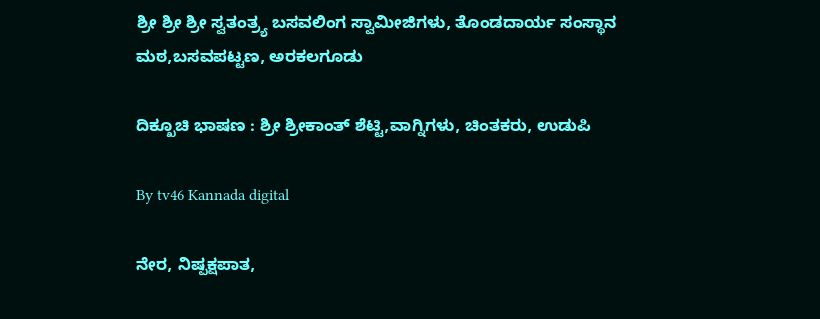ಶ್ರೀ ಶ್ರೀ ಶ್ರೀ ಸ್ವತಂತ್ರ್ಯ ಬಸವಲಿಂಗ ಸ್ವಾಮೀಜಿಗಳು, ತೊಂಡದಾರ್ಯ ಸಂಸ್ಥಾನ ಮಠ,ಬಸವಪಟ್ಟಣ, ಅರಕಲಗೂಡು

ದಿಕ್ಖೂಚಿ ಭಾಷಣ : ಶ್ರೀ ಶ್ರೀಕಾಂತ್ ಶೆಟ್ಟಿ,ವಾಗ್ನಿಗಳು, ಚಿಂತಕರು, ಉಡುಪಿ

By tv46 Kannada digital

ನೇರ, ನಿಷ್ಪಕ್ಷಪಾತ,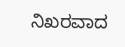ನಿಖರವಾದ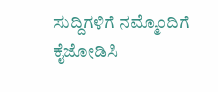ಸುದ್ದಿಗಳಿಗೆ ನಮ್ಮೊಂದಿಗೆ ಕೈಜೋಡಿಸಿ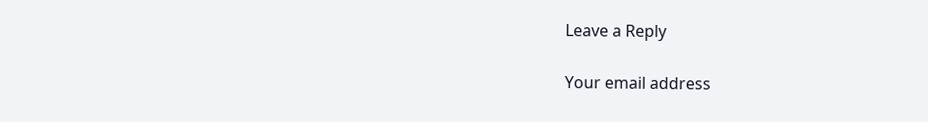Leave a Reply

Your email address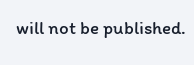will not be published.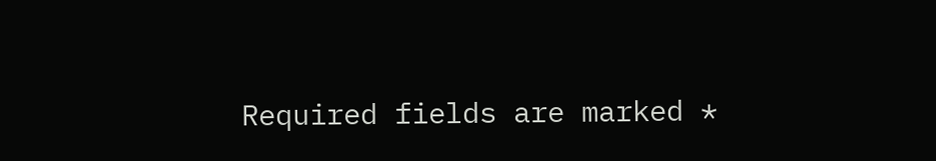Required fields are marked *